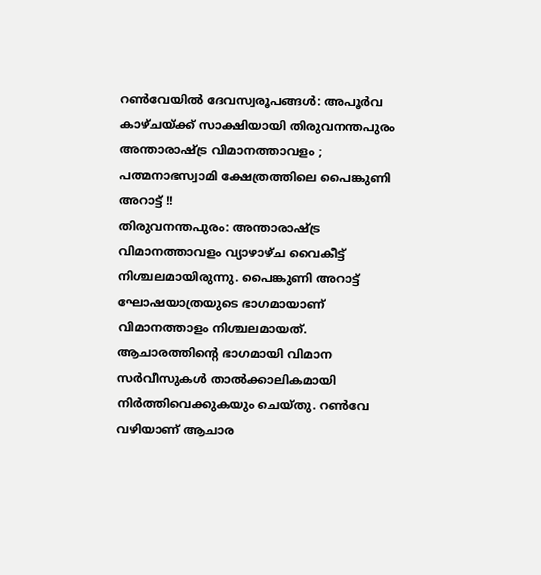റൺവേയിൽ ദേവസ്വരൂപങ്ങൾ: അപൂർവ കാഴ്ചയ്ക്ക് സാക്ഷിയായി തിരുവനന്തപുരം അന്താരാഷ്ട്ര വിമാനത്താവളം ; പത്മനാഭസ്വാമി ക്ഷേത്രത്തിലെ പൈങ്കുണി അറാട്ട് !!
തിരുവനന്തപുരം: അന്താരാഷ്ട്ര വിമാനത്താവളം വ്യാഴാഴ്ച വൈകീട്ട് നിശ്ചലമായിരുന്നു. പൈങ്കുണി അറാട്ട് ഘോഷയാത്രയുടെ ഭാഗമായാണ് വിമാനത്താളം നിശ്ചലമായത്. ആചാരത്തിന്റെ ഭാഗമായി വിമാന സർവീസുകൾ താൽക്കാലികമായി നിർത്തിവെക്കുകയും ചെയ്തു. റൺവേ വഴിയാണ് ആചാര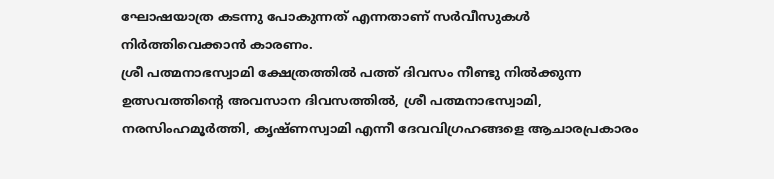ഘോഷയാത്ര കടന്നു പോകുന്നത് എന്നതാണ് സർവീസുകൾ നിർത്തിവെക്കാൻ കാരണം.
ശ്രീ പത്മനാഭസ്വാമി ക്ഷേത്രത്തിൽ പത്ത് ദിവസം നീണ്ടു നിൽക്കുന്ന ഉത്സവത്തിന്റെ അവസാന ദിവസത്തിൽ, ശ്രീ പത്മനാഭസ്വാമി, നരസിംഹമൂർത്തി, കൃഷ്ണസ്വാമി എന്നീ ദേവവിഗ്രഹങ്ങളെ ആചാരപ്രകാരം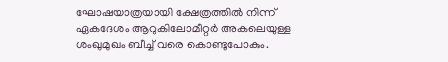ഘോഷയാത്രയായി ക്ഷേത്രത്തിൽ നിന്ന് ഏകദേശം ആറുകിലോമീറ്റർ അകലെയുള്ള ശംഖുമുഖം ബീച്ച് വരെ കൊണ്ടുപോകും.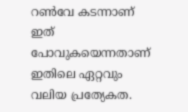റൺവേ കടന്നാണ് ഇത് പോവുകയെന്നതാണ് ഇതിലെ ഏറ്റവും വലിയ പ്രത്യേകത.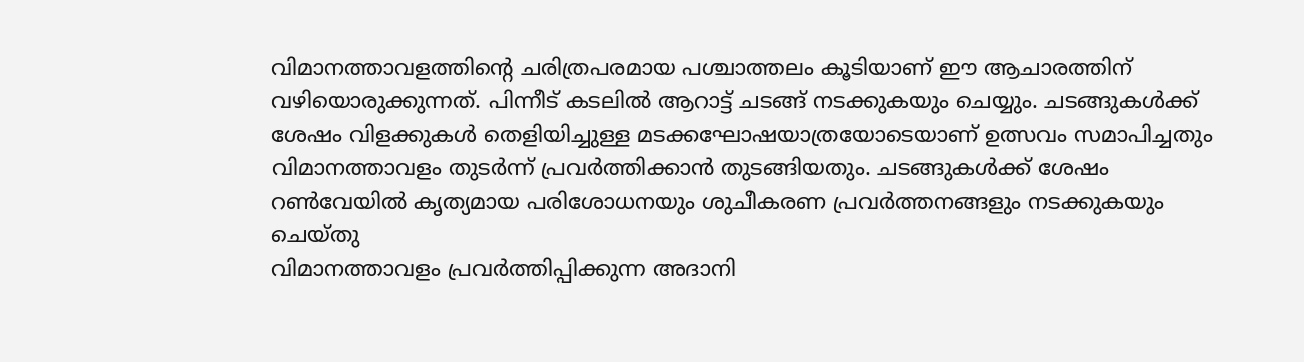വിമാനത്താവളത്തിന്റെ ചരിത്രപരമായ പശ്ചാത്തലം കൂടിയാണ് ഈ ആചാരത്തിന് വഴിയൊരുക്കുന്നത്. പിന്നീട് കടലിൽ ആറാട്ട് ചടങ്ങ് നടക്കുകയും ചെയ്യും. ചടങ്ങുകൾക്ക് ശേഷം വിളക്കുകൾ തെളിയിച്ചുള്ള മടക്കഘോഷയാത്രയോടെയാണ് ഉത്സവം സമാപിച്ചതും വിമാനത്താവളം തുടർന്ന് പ്രവർത്തിക്കാൻ തുടങ്ങിയതും. ചടങ്ങുകൾക്ക് ശേഷം റൺവേയിൽ കൃത്യമായ പരിശോധനയും ശുചീകരണ പ്രവർത്തനങ്ങളും നടക്കുകയും ചെയ്തു
വിമാനത്താവളം പ്രവർത്തിപ്പിക്കുന്ന അദാനി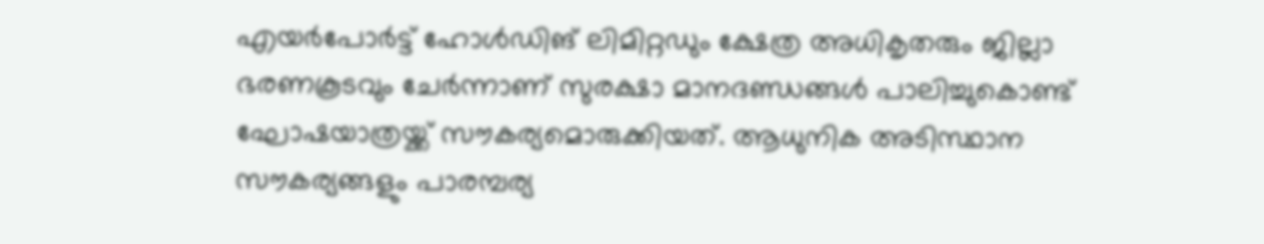എയർപോർട്ട് ഹോൾഡിങ് ലിമിറ്റഡും ക്ഷേത്ര അധികൃതരും ജില്ലാ ഭരണകൂടവും ചേർന്നാണ് സുരക്ഷാ മാനദണ്ഡങ്ങൾ പാലിച്ചുകൊണ്ട് ഘോഷയാത്രയ്ക്ക് സൗകര്യമൊരുക്കിയത്. ആധുനിക അടിസ്ഥാന സൗകര്യങ്ങളും പാരമ്പര്യ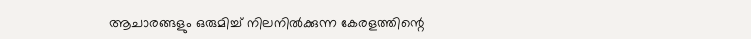ആചാരങ്ങളും ഒരുമിച്ച് നിലനിൽക്കുന്ന കേരളത്തിന്റെ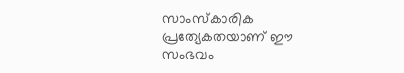സാംസ്കാരിക പ്രത്യേകതയാണ് ഈ സംഭവം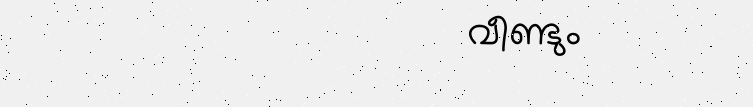വീണ്ടും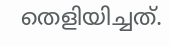തെളിയിച്ചത്.